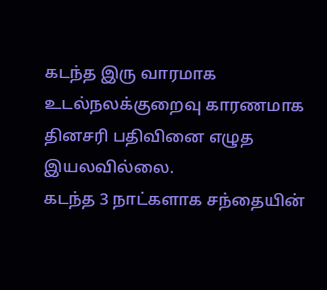கடந்த இரு வாரமாக உடல்நலக்குறைவு காரணமாக தினசரி பதிவினை எழுத இயலவில்லை.
கடந்த 3 நாட்களாக சந்தையின்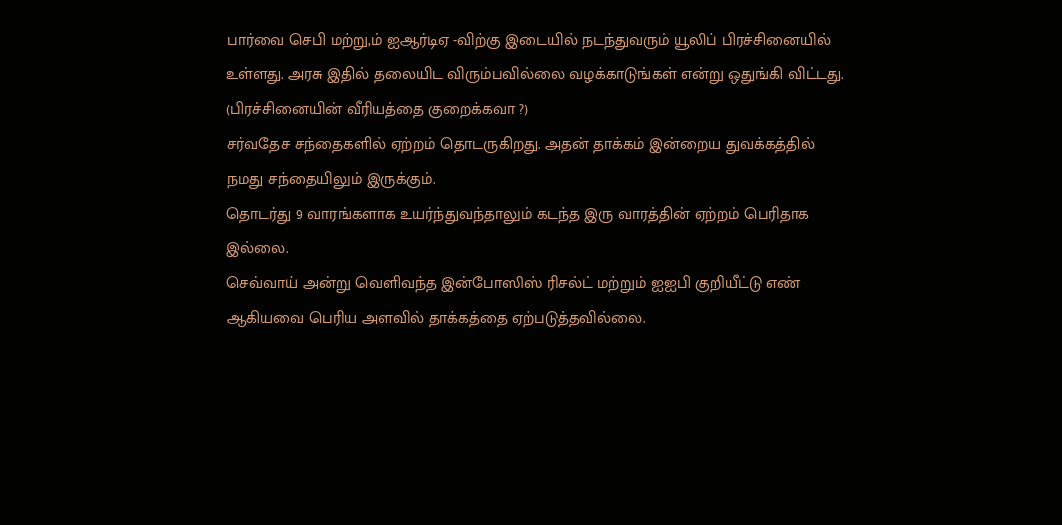பார்வை செபி மற்று,ம் ஐஆர்டிஏ -விற்கு இடையில் நடந்துவரும் யூலிப் பிரச்சினையில் உள்ளது. அரசு இதில் தலையிட விரும்பவில்லை வழக்காடுங்கள் என்று ஒதுங்கி விட்டது. (பிரச்சினையின் வீரியத்தை குறைக்கவா ?)
சர்வதேச சந்தைகளில் ஏற்றம் தொடருகிறது. அதன் தாக்கம் இன்றைய துவக்கத்தில் நமது சந்தையிலும் இருக்கும்.
தொடர்து 9 வாரங்களாக உயர்ந்துவந்தாலும் கடந்த இரு வாரத்தின் ஏற்றம் பெரிதாக இல்லை.
செவ்வாய் அன்று வெளிவந்த இன்போஸிஸ் ரிசல்ட் மற்றும் ஐஐபி குறியீட்டு எண் ஆகியவை பெரிய அளவில் தாக்கத்தை ஏற்படுத்தவில்லை.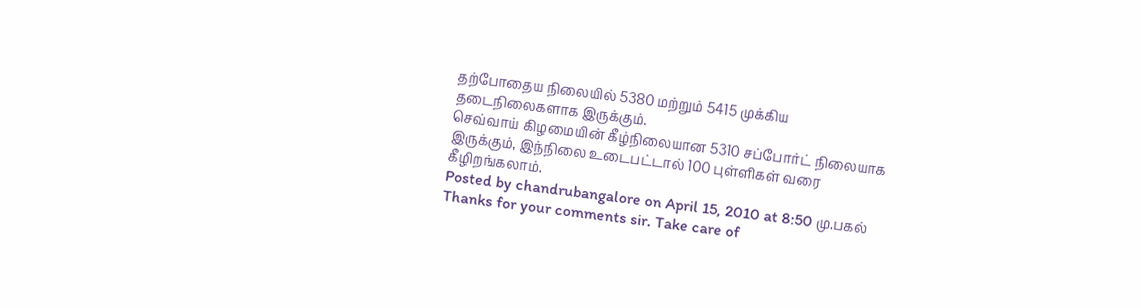தற்போதைய நிலையில் 5380 மற்றும் 5415 முக்கிய தடைநிலைகளாக இருக்கும்.
செவ்வாய் கிழமையின் கீழ்நிலையான 5310 சப்போர்ட் நிலையாக இருக்கும், இந்நிலை உடைபட்டால் 100 புள்ளிகள் வரை கீழிறங்கலாம்.
Posted by chandrubangalore on April 15, 2010 at 8:50 மு.பகல்
Thanks for your comments sir. Take care of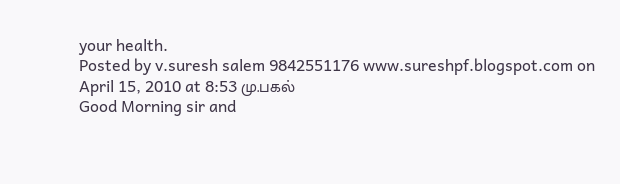your health.
Posted by v.suresh salem 9842551176 www.sureshpf.blogspot.com on April 15, 2010 at 8:53 மு.பகல்
Good Morning sir and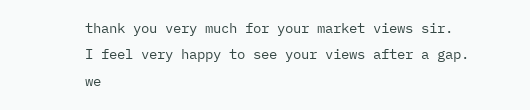thank you very much for your market views sir.
I feel very happy to see your views after a gap.
we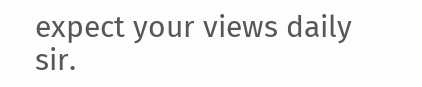expect your views daily sir.